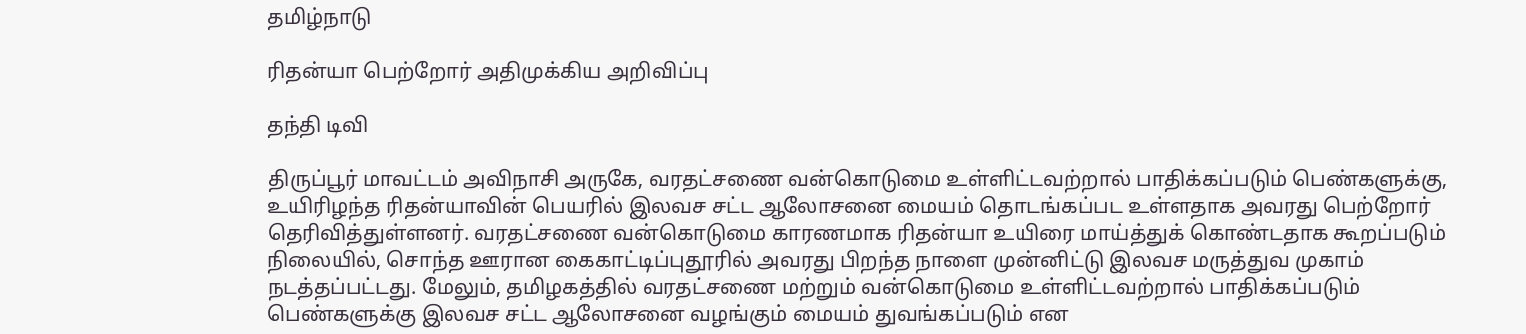தமிழ்நாடு

ரிதன்யா பெற்றோர் அதிமுக்கிய அறிவிப்பு

தந்தி டிவி

திருப்பூர் மாவட்டம் அவிநாசி அருகே, வரதட்சணை வன்கொடுமை உள்ளிட்டவற்றால் பாதிக்கப்படும் பெண்களுக்கு, உயிரிழந்த ரிதன்யாவின் பெயரில் இலவச சட்ட ஆலோசனை மையம் தொடங்கப்பட உள்ளதாக அவரது பெற்றோர் தெரிவித்துள்ளனர். வரதட்சணை வன்கொடுமை காரணமாக ரிதன்யா உயிரை மாய்த்துக் கொண்டதாக கூறப்படும் நிலையில், சொந்த ஊரான கைகாட்டிப்புதூரில் அவரது பிறந்த நாளை முன்னிட்டு இலவச மருத்துவ முகாம் நடத்தப்பட்டது. மேலும், தமிழகத்தில் வரதட்சணை மற்றும் வன்கொடுமை உள்ளிட்டவற்றால் பாதிக்கப்படும் பெண்களுக்கு இலவச சட்ட ஆலோசனை வழங்கும் மையம் துவங்கப்படும் என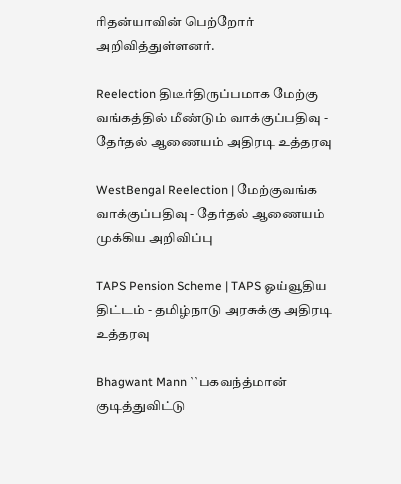ரிதன்யாவின் பெற்றோர் அறிவித்துள்ளனர்.

Reelection திடீர்திருப்பமாக மேற்கு வங்கத்தில் மீண்டும் வாக்குப்பதிவு - தேர்தல் ஆணையம் அதிரடி உத்தரவு

WestBengal Reelection | மேற்குவங்க வாக்குப்பதிவு - தேர்தல் ஆணையம் முக்கிய அறிவிப்பு

TAPS Pension Scheme | TAPS ஓய்வூதிய திட்டம் - தமிழ்நாடு அரசுக்கு அதிரடி உத்தரவு

Bhagwant Mann ``பகவந்த்மான் குடித்துவிட்டு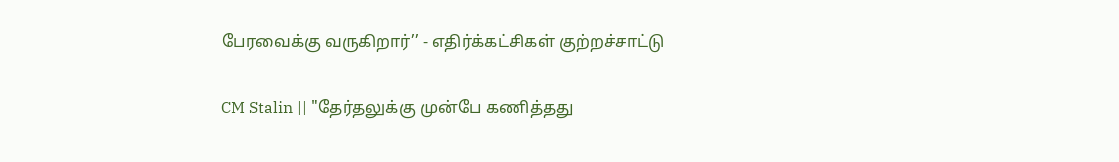பேரவைக்கு வருகிறார்’’ - எதிர்க்கட்சிகள் குற்றச்சாட்டு

CM Stalin || "தேர்தலுக்கு முன்பே கணித்தது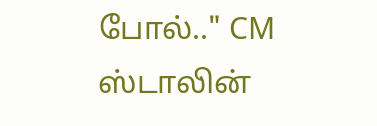போல்.." CM ஸ்டாலின்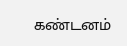கண்டனம்